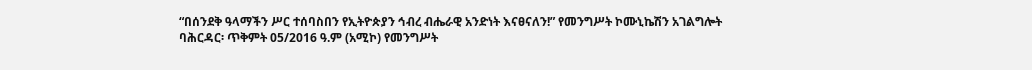“በሰንደቅ ዓላማችን ሥር ተሰባስበን የኢትዮጵያን ኅብረ ብሔራዊ አንድነት እናፀናለን!” የመንግሥት ኮሙኒኬሽን አገልግሎት
ባሕርዳር፡ ጥቅምት 05/2016 ዓ.ም (አሚኮ) የመንግሥት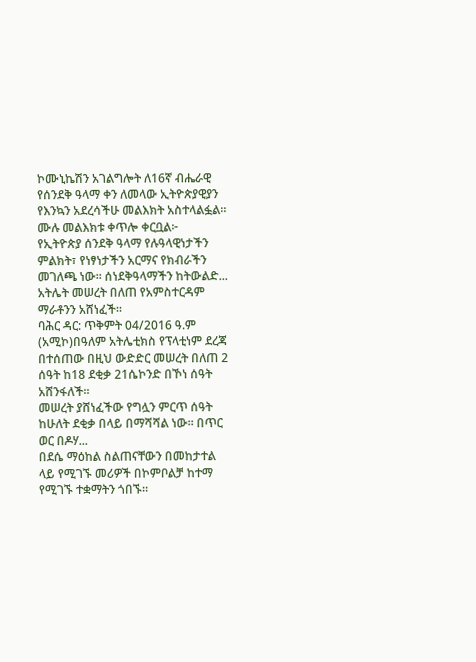ኮሙኒኬሽን አገልግሎት ለ16ኛ ብሔራዊ የሰንደቅ ዓላማ ቀን ለመላው ኢትዮጵያዊያን የእንኳን አደረሳችሁ መልእክት አስተላልፏል።
ሙሉ መልእክቱ ቀጥሎ ቀርቧል፦
የኢትዮጵያ ሰንደቅ ዓላማ የሉዓላዊነታችን ምልክት፣ የነፃነታችን አርማና የክብራችን መገለጫ ነው፡፡ ሰነደቅዓላማችን ከትውልድ...
አትሌት መሠረት በለጠ የአምስተርዳም ማራቶንን አሸነፈች።
ባሕር ዳር: ጥቅምት 04/2016 ዓ.ም (አሚኮ)በዓለም አትሌቲክስ የፕላቲነም ደረጃ በተሰጠው በዚህ ውድድር መሠረት በለጠ 2 ሰዓት ከ18 ደቂቃ 21ሴኮንድ በኾነ ሰዓት አሸንፋለች።
መሠረት ያሸነፈችው የግሏን ምርጥ ሰዓት ከሁለት ደቂቃ በላይ በማሻሻል ነው። በጥር ወር በዶሃ...
በደሴ ማዕከል ስልጠናቸውን በመከታተል ላይ የሚገኙ መሪዎች በኮምቦልቻ ከተማ የሚገኙ ተቋማትን ጎበኙ።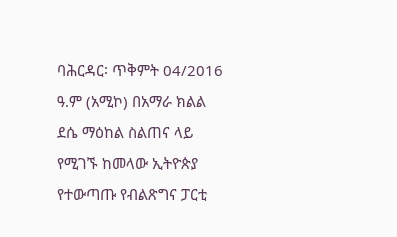ባሕርዳር፡ ጥቅምት 04/2016 ዓ.ም (አሚኮ) በአማራ ክልል ደሴ ማዕከል ስልጠና ላይ የሚገኙ ከመላው ኢትዮጵያ የተውጣጡ የብልጽግና ፓርቲ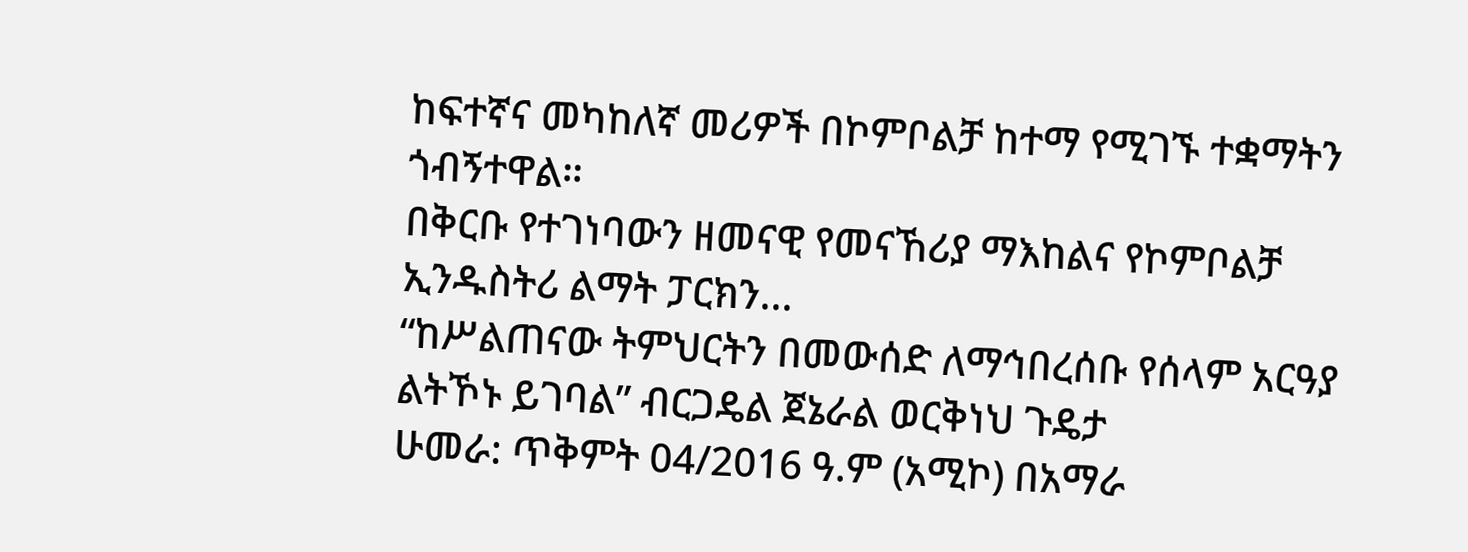ከፍተኛና መካከለኛ መሪዎች በኮምቦልቻ ከተማ የሚገኙ ተቋማትን ጎብኝተዋል።
በቅርቡ የተገነባውን ዘመናዊ የመናኸሪያ ማእከልና የኮምቦልቻ ኢንዱስትሪ ልማት ፓርክን...
“ከሥልጠናው ትምህርትን በመውሰድ ለማኅበረሰቡ የሰላም አርዓያ ልትኾኑ ይገባል” ብርጋዴል ጀኔራል ወርቅነህ ጉዴታ
ሁመራ: ጥቅምት 04/2016 ዓ.ም (አሚኮ) በአማራ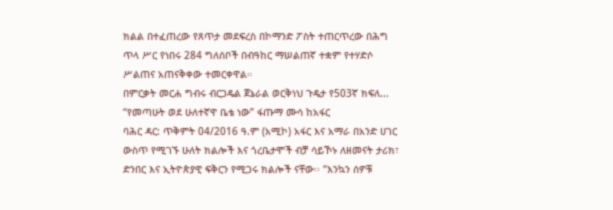ክልል በተፈጠረው የጸጥታ መደፍረስ በኮማንድ ፖስት ተጠርጥረው በሕግ ጥላ ሥር የነበሩ 284 ግለሰቦች በብዓከር ማሠልጠኛ ተቋም የተሃድሶ ሥልጠና አጠናቅቀው ተመርቀዋል።
በምርቃት መርሐ ግብሩ ብርጋዴል ጀኔራል ወርቅነህ ጉዴታ የ503ኛ ክፍለ...
“የመጣሁት ወደ ሁለተኛዋ ቤቴ ነው” ፋጡማ ሙሳ ከአፋር
ባሕር ዳር: ጥቅምት 04/2016 ዓ.ም (አሚኮ) አፋር እና አማራ በአንድ ሀገር ውስጥ የሚገኙ ሁለት ክልሎች እና ጎረቤታሞች ብቻ ሳይኾኑ ለዘመናት ታሪክ፣ ድንበር እና ኢትዮጵያዊ ፍቅርን የሚጋሩ ክልሎች ናቸው፡፡ “እንኳን ሰዎቹ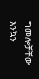ግመሎቻቸው እንኳን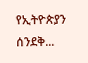የኢትዮጵያን ሰንደቅ...